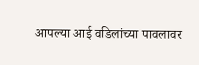आपल्या आई वडिलांच्या पावलावर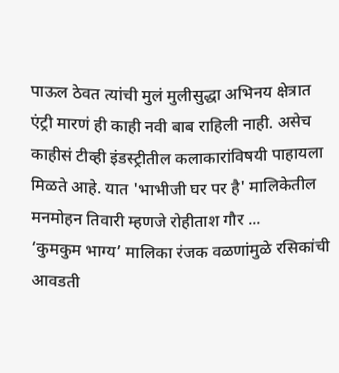पाऊल ठेवत त्यांची मुलं मुलीसुद्धा अभिनय क्षेत्रात एंट्री मारणं ही काही नवी बाब राहिली नाही. असेच काहीसं टीव्ही इंडस्ट्रीतील कलाकारांविषयी पाहायला मिळते आहे. यात 'भाभीजी घर पर है' मालिकेतील मनमोहन तिवारी म्हणजे रोहीताश गौर ...
‘कुमकुम भाग्य’ मालिका रंजक वळणांमुळे रसिकांची आवडती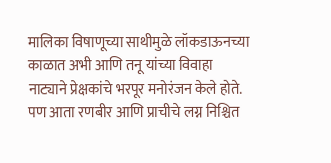मालिका विषाणूच्या साथीमुळे लॉकडाऊनच्या काळात अभी आणि तनू यांच्या विवाहा नाट्याने प्रेक्षकांचे भरपूर मनोरंजन केले होते. पण आता रणबीर आणि प्राचीचे लग्न निश्चित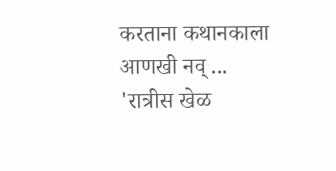करताना कथानकाला आणखी नव् ...
'रात्रीस खेळ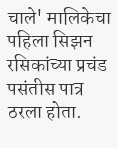चाले' मालिकेचा पहिला सिझन रसिकांच्या प्रचंड पसंतीस पात्र ठरला होता.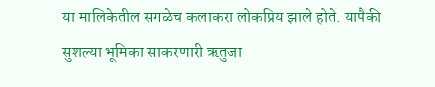या मालिकेतील सगळेच कलाकरा लोकप्रिय झाले होते. यापैकी सुशल्या भूमिका साकरणारी ऋतुजा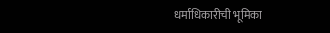धर्माधिकारीची भूमिका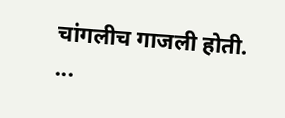चांगलीच गाजली होती. ...